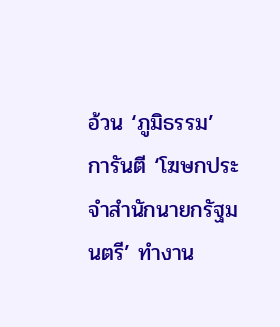อ้วน ‘ภูมิธรรม’ การันตี ‘โฆษกประจำสำนักนายกรัฐมนตรี’ ทำงาน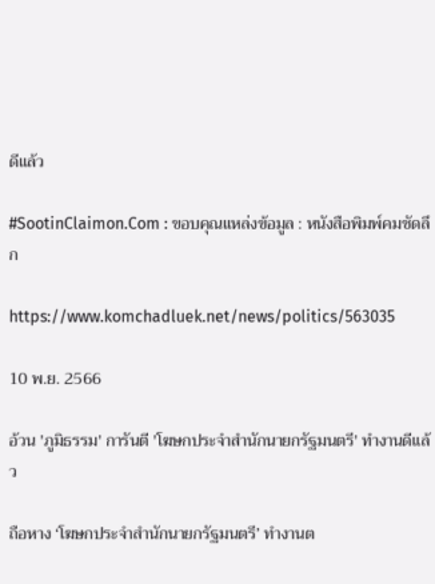ดีแล้ว

#SootinClaimon.Com : ขอบคุณแหล่งข้อมูล : หนังสือพิมพ์คมชัดลึก

https://www.komchadluek.net/news/politics/563035

10 พ.ย. 2566

อ้วน 'ภูมิธรรม' การันตี 'โฆษกประจำสำนักนายกรัฐมนตรี' ทำงานดีแล้ว

ถือหาง ‘โฆษกประจำสำนักนายกรัฐมนตรี’ ทำงานต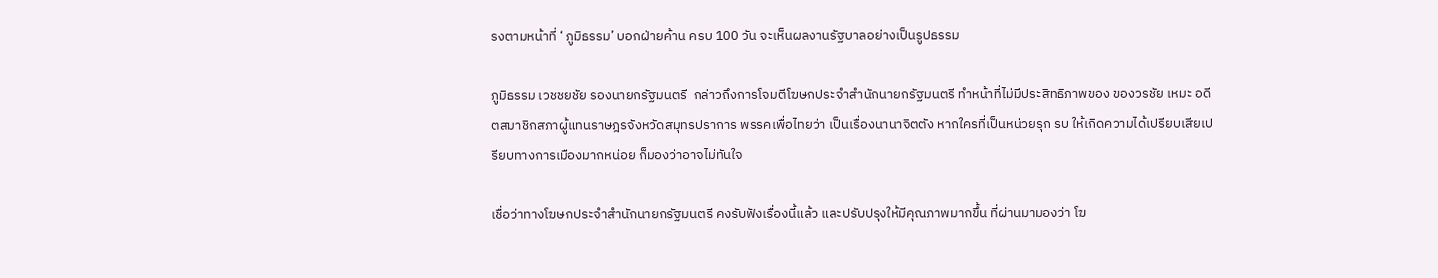รงตามหน้าที่ ‘ ภูมิธรรม’ บอกฝ่ายค้าน ครบ 100 วัน จะเห็นผลงานรัฐบาลอย่างเป็นรูปธรรม

ภูมิธรรม เวชชยชัย รองนายกรัฐมนตรี  กล่าวถึงการโจมตีโฆษกประจำสำนักนายกรัฐมนตรี ทำหน้าที่ไม่มีประสิทธิภาพของ ของวรชัย เหมะ อดีตสมาชิกสภาผู้แทนราษฎรจังหวัดสมุทรปราการ พรรคเพื่อไทยว่า เป็นเรื่องนานาจิตตัง หากใครที่เป็นหน่วยรุก รบ ให้เกิดความได้เปรียบเสียเปรียบทางการเมืองมากหน่อย ก็มองว่าอาจไม่ทันใจ

เชื่อว่าทางโฆษกประจำสำนักนายกรัฐมนตรี คงรับฟังเรื่องนี้แล้ว และปรับปรุงให้มีคุณภาพมากขึ้น ที่ผ่านมามองว่า โฆ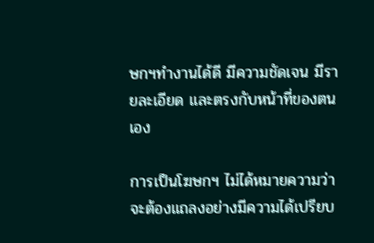ษกฯทำงานได้ดี มีความชัดเจน มีรายละเอียด และตรงกับหน้าที่ของตนเอง

การเป็นโฆษกฯ ไม่ได้หมายความว่า จะต้องแถลงอย่างมีความได้เปรียบ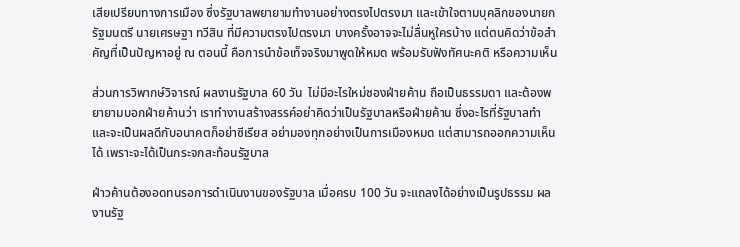เสียเปรียบทางการเมือง ซึ่งรัฐบาลพยายามทำงานอย่างตรงไปตรงมา และเข้าใจตามบุคลิกของนายกรัฐมนตรี นายเศรษฐา ทวีสิน ที่มีความตรงไปตรงมา บางครั้งอาจจะไม่ลื่นหูใครบ้าง แต่ตนคิดว่าข้อสำคัญที่เป็นปัญหาอยู่ ณ ตอนนี้ คือการนำข้อเท็จจริงมาพูดให้หมด พร้อมรับฟังทัศนะคติ หรือความเห็น

ส่วนการวิพากษ์วิจารณ์ ผลงานรัฐบาล 60 วัน  ไม่มีอะไรใหม่ชองฝ่ายค้าน ถือเป็นธรรมดา และต้องพยายามบอกฝ่ายค้านว่า เราทำงานสร้างสรรค์อย่าคิดว่าเป็นรัฐบาลหรือฝ่ายค้าน ซึ่งอะไรที่รัฐบาลทำและจะเป็นผลดีกับอนาคตก็อย่าซีเรียส อย่ามองทุกอย่างเป็นการเมืองหมด แต่สามารถออกความเห็นได้ เพราะจะได้เป็นกระจกสะท้อนรัฐบาล

ฝ่าวค้านต้องอดทนรอการดำเนินงานของรัฐบาล เมื่อครบ 100 วัน จะแถลงได้อย่างเป็นรูปธรรม ผลงานรัฐ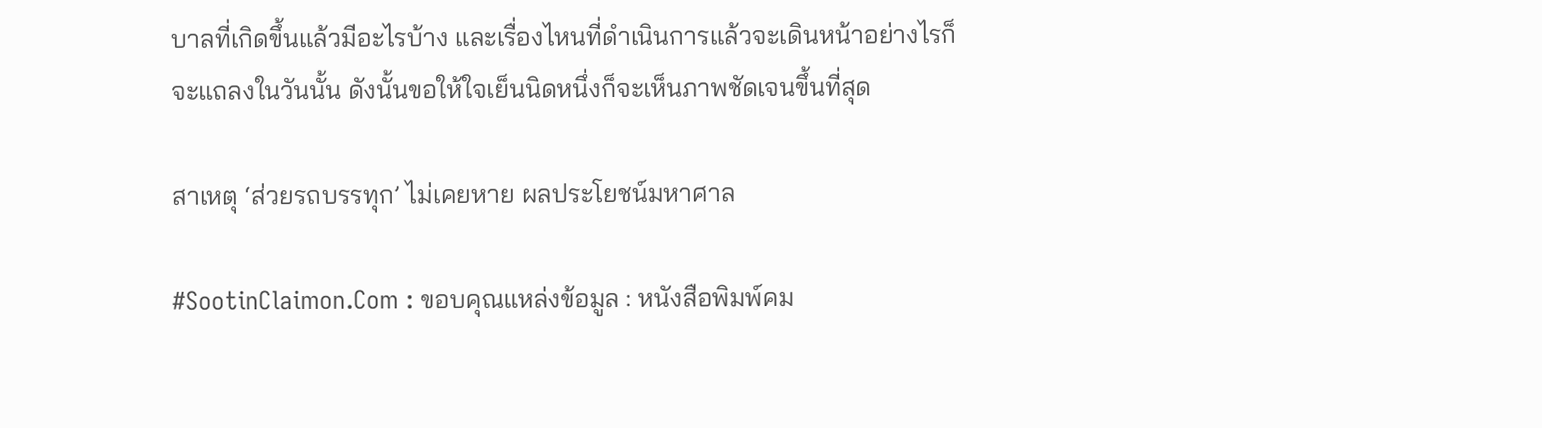บาลที่เกิดขึ้นแล้วมีอะไรบ้าง และเรื่องไหนที่ดำเนินการแล้วจะเดินหน้าอย่างไรก็จะแถลงในวันนั้น ดังนั้นขอให้ใจเย็นนิดหนึ่งก็จะเห็นภาพชัดเจนขึ้นที่สุด

สาเหตุ ‘ส่วยรถบรรทุก’ ไม่เคยหาย ผลประโยชน์มหาศาล

#SootinClaimon.Com : ขอบคุณแหล่งข้อมูล : หนังสือพิมพ์คม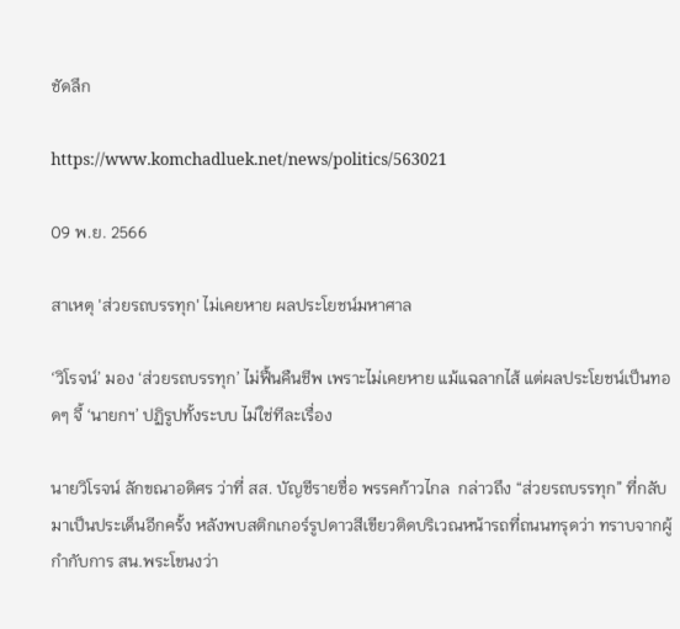ชัดลึก

https://www.komchadluek.net/news/politics/563021

09 พ.ย. 2566

สาเหตุ 'ส่วยรถบรรทุก' ไม่เคยหาย ผลประโยชน์มหาศาล

‘วิโรจน์’ มอง ‘ส่วยรถบรรทุก’ ไม่ฟื้นคืนชีพ เพราะไม่เคยหาย แม้แฉลากไส้ แต่ผลประโยชน์เป็นทอดๆ จี้ ‘นายกฯ’ ปฏิรูปทั้งระบบ ไม่ใช่ทีละเรื่อง

นายวิโรจน์ ลักขณาอดิศร ว่าที่ สส. บัญชีรายชื่อ พรรคก้าวไกล  กล่าวถึง “ส่วยรถบรรทุก” ที่กลับมาเป็นประเด็นอีกครั้ง หลังพบสติกเกอร์รูปดาวสีเขียวติดบริเวณหน้ารถที่ถนนทรุดว่า ทราบจากผู้กำกับการ สน.พระโขนงว่า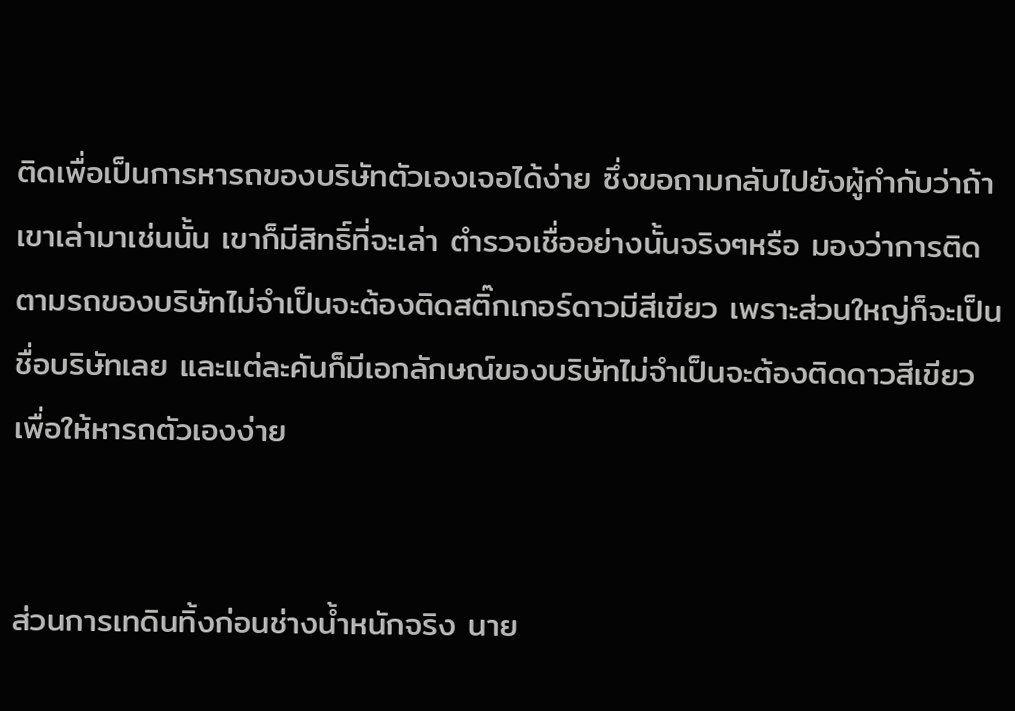ติดเพื่อเป็นการหารถของบริษัทตัวเองเจอได้ง่าย ซึ่งขอถามกลับไปยังผู้กำกับว่าถ้าเขาเล่ามาเช่นนั้น เขาก็มีสิทธิ์ที่จะเล่า ตำรวจเชื่ออย่างนั้นจริงๆหรือ มองว่าการติดตามรถของบริษัทไม่จำเป็นจะต้องติดสติ๊กเกอร์ดาวมีสีเขียว เพราะส่วนใหญ่ก็จะเป็นชื่อบริษัทเลย และแต่ละคันก็มีเอกลักษณ์ของบริษัทไม่จำเป็นจะต้องติดดาวสีเขียว เพื่อให้หารถตัวเองง่าย


ส่วนการเทดินทิ้งก่อนช่างน้ำหนักจริง นาย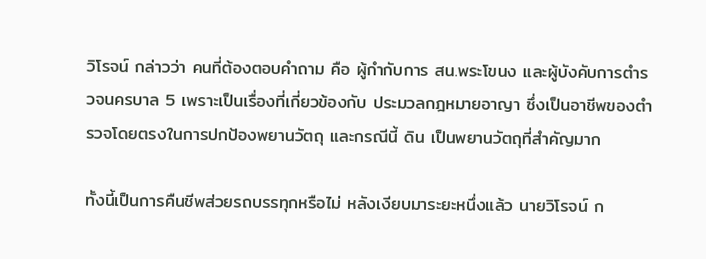วิโรจน์ กล่าวว่า คนที่ต้องตอบคำถาม คือ ผู้กำกับการ สน.พระโขนง และผู้บังคับการตำรวจนครบาล 5 เพราะเป็นเรื่องที่เกี่ยวข้องกับ ประมวลกฎหมายอาญา ซึ่งเป็นอาชีพของตำรวจโดยตรงในการปกป้องพยานวัตถุ และกรณีนี้ ดิน เป็นพยานวัตถุที่สำคัญมาก

ทั้งนี้เป็นการคืนชีพส่วยรถบรรทุกหรือไม่ หลังเงียบมาระยะหนึ่งแล้ว นายวิโรจน์ ก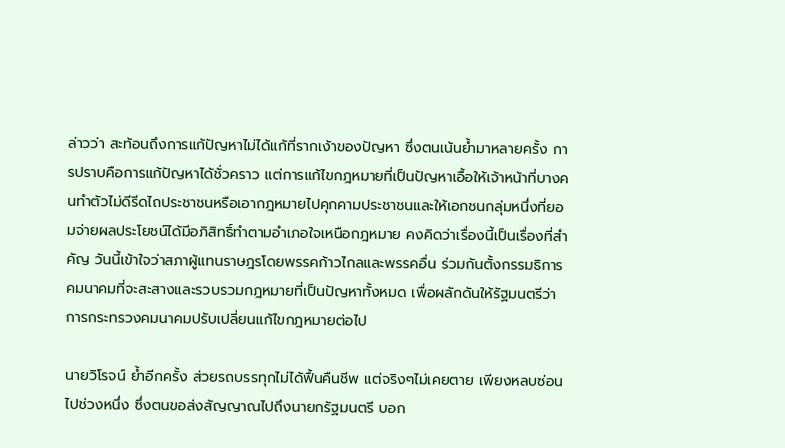ล่าวว่า สะท้อนถึงการแก้ปัญหาไม่ได้แก้ที่รากเง้าของปัญหา ซึ่งตนเน้นย้ำมาหลายครั้ง การปราบคือการแก้ปัญหาได้ชั่วคราว แต่การแก้ไขกฎหมายที่เป็นปัญหาเอื้อให้เจ้าหน้าที่บางคนทำตัวไม่ดีรีดไถประชาชนหรือเอากฎหมายไปคุกคามประชาชนและให้เอกชนกลุ่มหนึ่งที่ยอมจ่ายผลประโยชน์ได้มีอภิสิทธิ์ทำตามอำเภอใจเหนือกฎหมาย คงคิดว่าเรื่องนี้เป็นเรื่องที่สำคัญ วันนี้เข้าใจว่าสภาผู้แทนราษฎรโดยพรรคก้าวไกลและพรรคอื่น ร่วมกันตั้งกรรมธิการคมนาคมที่จะสะสางและรวบรวมกฎหมายที่เป็นปัญหาทั้งหมด เพื่อผลักดันให้รัฐมนตรีว่าการกระทรวงคมนาคมปรับเปลี่ยนแก้ไขกฎหมายต่อไป

นายวิโรจน์ ย้ำอีกครั้ง ส่วยรถบรรทุกไม่ได้ฟื้นคืนชีพ แต่จริงๆไม่เคยตาย เพียงหลบซ่อนไปช่วงหนึ่ง ซึ่งตนขอส่งสัญญาณไปถึงนายกรัฐมนตรี บอก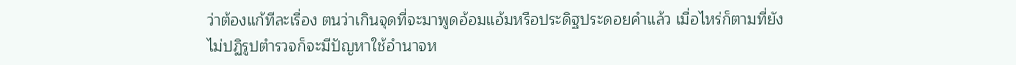ว่าต้องแก้ทีละเรื่อง ตนว่าเกินจุดที่จะมาพูดอ้อมแอ้มหรือประดิฐประดอยคำแล้ว เมื่อไหร่ก็ตามที่ยังไม่ปฏิรูปตำรวจก็จะมีปัญหาใช้อำนาจห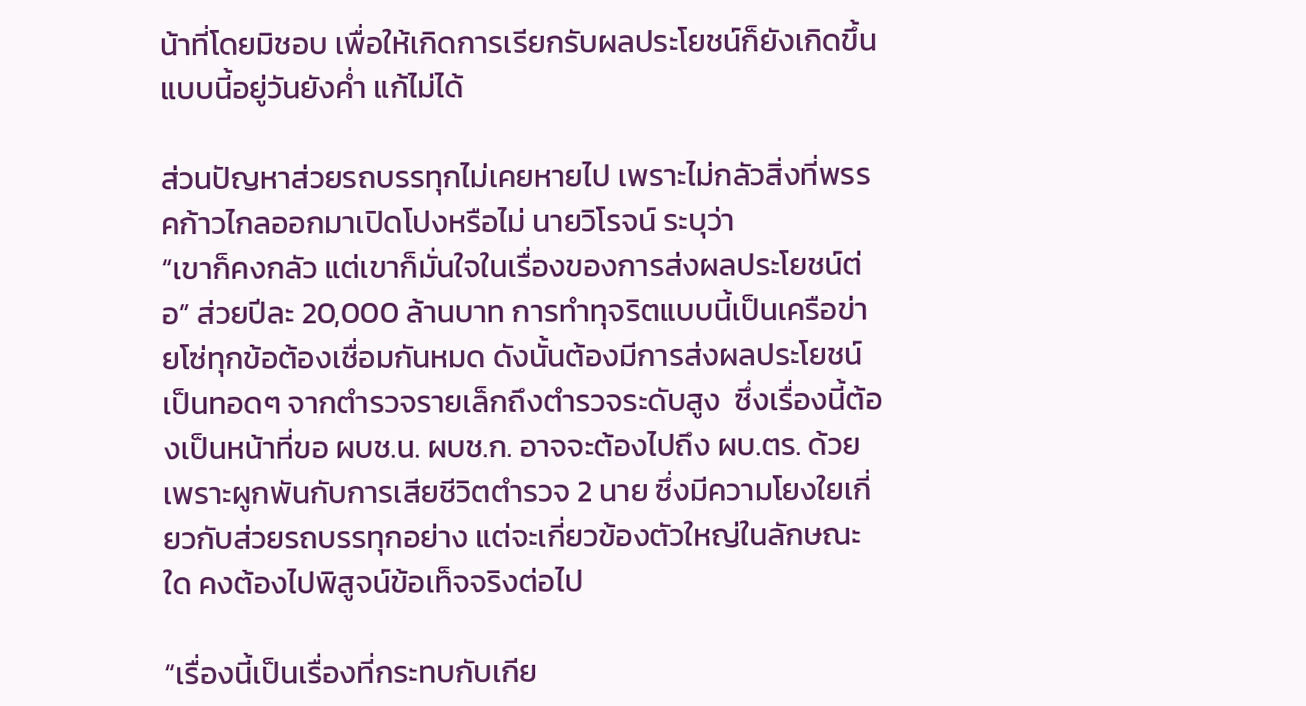น้าที่โดยมิชอบ เพื่อให้เกิดการเรียกรับผลประโยชน์ก็ยังเกิดขึ้นแบบนี้อยู่วันยังค่ำ แก้ไม่ได้

ส่วนปัญหาส่วยรถบรรทุกไม่เคยหายไป เพราะไม่กลัวสิ่งที่พรรคก้าวไกลออกมาเปิดโปงหรือไม่ นายวิโรจน์ ระบุว่า
“เขาก็คงกลัว แต่เขาก็มั่นใจในเรื่องของการส่งผลประโยชน์ต่อ” ส่วยปีละ 20,000 ล้านบาท การทำทุจริตแบบนี้เป็นเครือข่ายโซ่ทุกข้อต้องเชื่อมกันหมด ดังนั้นต้องมีการส่งผลประโยชน์เป็นทอดๆ จากตำรวจรายเล็กถึงตำรวจระดับสูง  ซึ่งเรื่องนี้ต้องเป็นหน้าที่ขอ ผบช.น. ผบช.ก. อาจจะต้องไปถึง ผบ.ตร. ด้วย เพราะผูกพันกับการเสียชีวิตตำรวจ 2 นาย ซึ่งมีความโยงใยเกี่ยวกับส่วยรถบรรทุกอย่าง แต่จะเกี่ยวข้องตัวใหญ่ในลักษณะใด คงต้องไปพิสูจน์ข้อเท็จจริงต่อไป

“เรื่องนี้เป็นเรื่องที่กระทบกับเกีย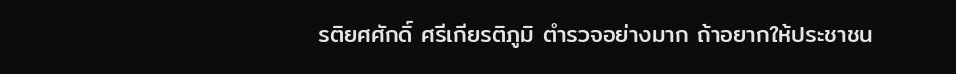รติยศศักดิ์ ศรีเกียรติภูมิ ตำรวจอย่างมาก ถ้าอยากให้ประชาชน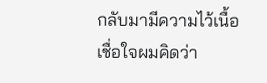กลับมามีความไว้เนื้อเชื่อใจผมคิดว่า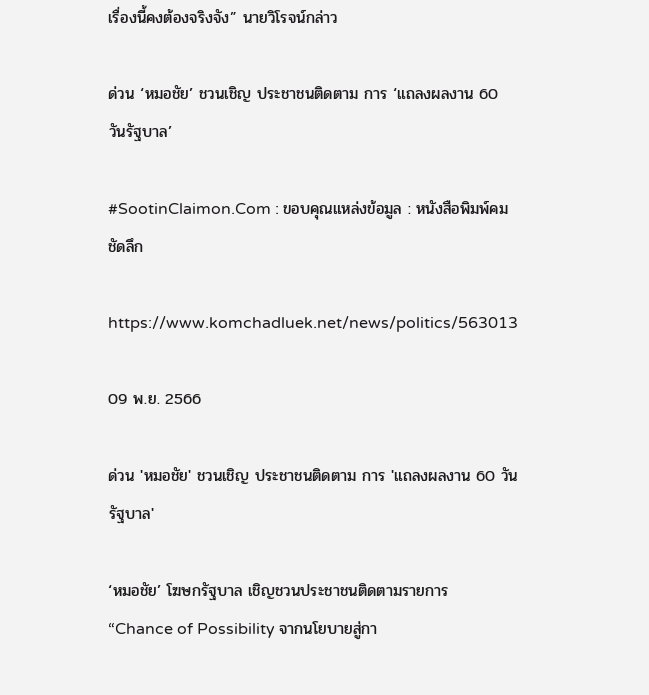เรื่องนี้คงต้องจริงจัง” นายวิโรจน์กล่าว

ด่วน ‘หมอชัย’ ชวนเชิญ ประชาชนติดตาม การ ‘แถลงผลงาน 60 วันรัฐบาล’

#SootinClaimon.Com : ขอบคุณแหล่งข้อมูล : หนังสือพิมพ์คมชัดลึก

https://www.komchadluek.net/news/politics/563013

09 พ.ย. 2566

ด่วน 'หมอชัย' ชวนเชิญ ประชาชนติดตาม การ 'แถลงผลงาน 60 วันรัฐบาล'

‘หมอชัย’ โฆษกรัฐบาล เชิญชวนประชาชนติดตามรายการ “Chance of Possibility จากนโยบายสู่กา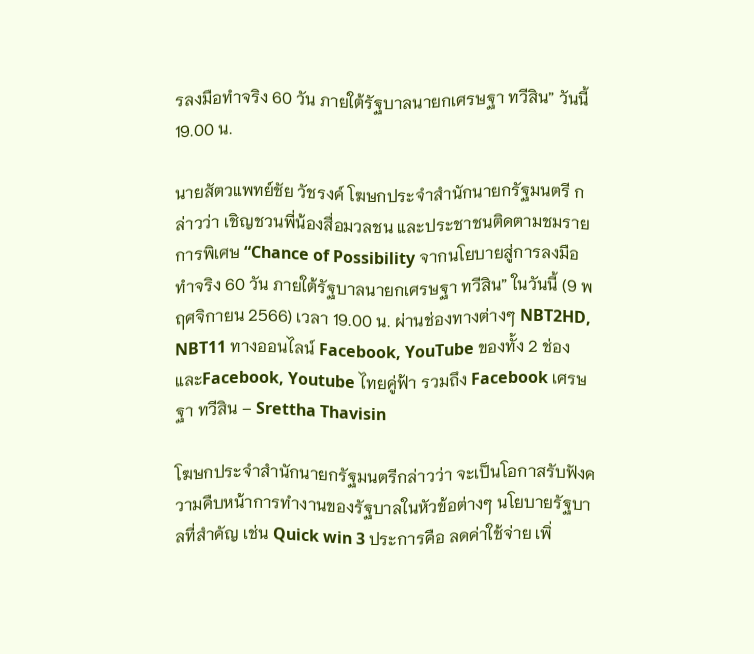รลงมือทำจริง 60 วัน ภายใต้รัฐบาลนายกเศรษฐา ทวีสิน” วันนี้ 19.00 น.

นายสัตวแพทย์ชัย วัชรงค์ โฆษกประจำสำนักนายกรัฐมนตรี กล่าวว่า เชิญชวนพี่น้องสื่อมวลชน และประชาชนติดตามชมรายการพิเศษ “Chance of Possibility จากนโยบายสู่การลงมือทำจริง 60 วัน ภายใต้รัฐบาลนายกเศรษฐา ทวีสิน” ในวันนี้ (9 พฤศจิกายน 2566) เวลา 19.00 น. ผ่านช่องทางต่างๆ NBT2HD, NBT11 ทางออนไลน์ Facebook, YouTube ของทั้ง 2 ช่อง และFacebook, Youtube ไทยคู่ฟ้า รวมถึง Facebook เศรษฐา ทวีสิน – Srettha Thavisin

โฆษกประจำสำนักนายกรัฐมนตรีกล่าวว่า จะเป็นโอกาสรับฟังความคืบหน้าการทำงานของรัฐบาลในหัวข้อต่างๆ นโยบายรัฐบาลที่สำคัญ เช่น Quick win 3 ประการคือ ลดค่าใช้จ่าย เพิ่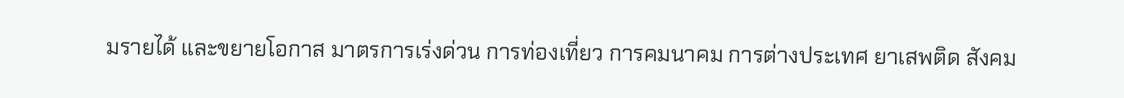มรายได้ และขยายโอกาส มาตรการเร่งด่วน การท่องเที่ยว การคมนาคม การต่างประเทศ ยาเสพติด สังคม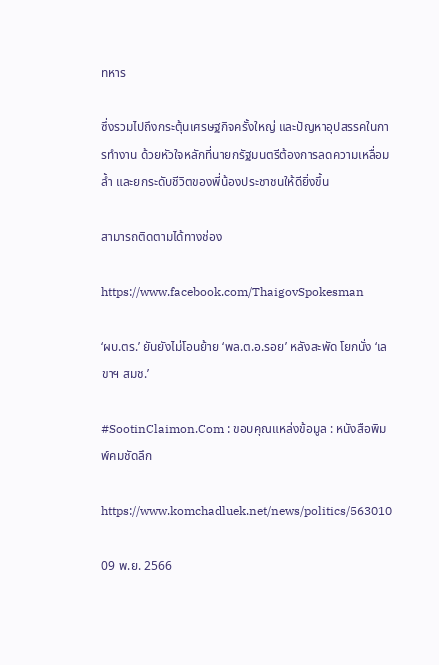ทหาร

ซึ่งรวมไปถึงกระตุ้นเศรษฐกิจครั้งใหญ่ และปัญหาอุปสรรคในการทำงาน ด้วยหัวใจหลักที่นายกรัฐมนตรีต้องการลดความเหลื่อมล้ำ และยกระดับชีวิตของพี่น้องประชาชนให้ดียิ่งขึ้น

สามารถติดตามได้ทางช่อง

https://www.facebook.com/ThaigovSpokesman

‘ผบ.ตร.’ ยันยังไม่โอนย้าย ‘พล.ต.อ.รอย’ หลังสะพัด โยกนั่ง ‘เลขาฯ สมช.’

#SootinClaimon.Com : ขอบคุณแหล่งข้อมูล : หนังสือพิมพ์คมชัดลึก

https://www.komchadluek.net/news/politics/563010

09 พ.ย. 2566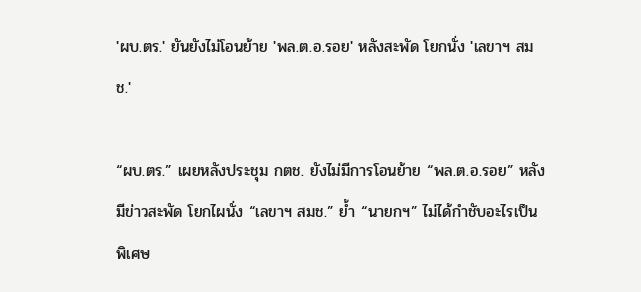'ผบ.ตร.' ยันยังไม่โอนย้าย 'พล.ต.อ.รอย' หลังสะพัด โยกนั่ง 'เลขาฯ สมช.'

“ผบ.ตร.” เผยหลังประชุม กตช. ยังไม่มีการโอนย้าย “พล.ต.อ.รอย” หลังมีข่าวสะพัด โยกไผนั่ง “เลขาฯ สมช.” ย้ำ “นายกฯ” ไม่ได้กำชับอะไรเป็นพิเศษ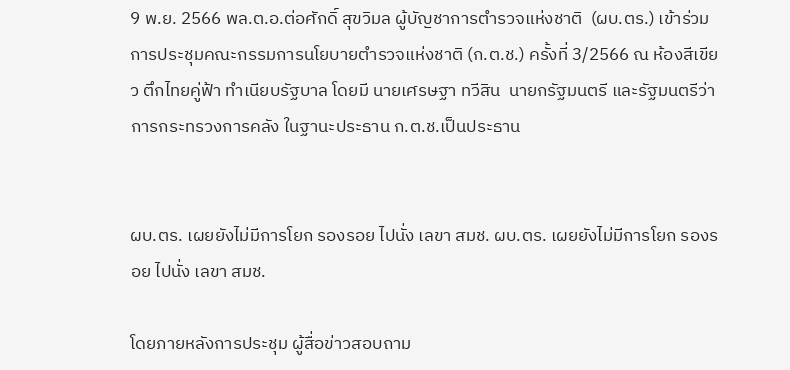9 พ.ย. 2566 พล.ต.อ.ต่อศักดิ์ สุขวิมล ผู้บัญชาการตำรวจแห่งชาติ  (ผบ.ตร.) เข้าร่วมการประชุมคณะกรรมการนโยบายตำรวจแห่งชาติ (ก.ต.ช.) ครั้งที่ 3/2566 ณ ห้องสีเขียว ตึกไทยคู่ฟ้า ทำเนียบรัฐบาล โดยมี นายเศรษฐา ทวีสิน  นายกรัฐมนตรี และรัฐมนตรีว่าการกระทรวงการคลัง ในฐานะประธาน ก.ต.ช.เป็นประธาน


ผบ.ตร. เผยยังไม่มีการโยก รองรอย ไปนั่ง เลขา สมช. ผบ.ตร. เผยยังไม่มีการโยก รองรอย ไปนั่ง เลขา สมช.

โดยภายหลังการประชุม ผู้สื่อข่าวสอบถาม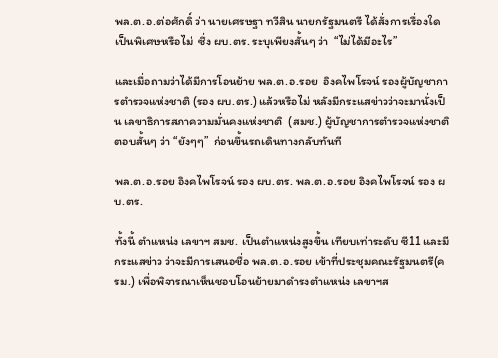พล.ต.อ.ต่อศักดิ์ ว่า นายเศรษฐา ทวีสิน นายกรัฐมนตรี ได้สั่งการเรื่องใดเป็นพิเศษหรือไม่  ซึ่ง ผบ.ตร. ระบุเพียงสั้นๆ ว่า  “ไม่ได้มีอะไร”

และเมื่อถามว่าได้มีการโอนย้าย พล.ต.อ.รอย  อิงคไพโรจน์ รองผู้บัญชาการตำรวจแห่งชาติ (รอง ผบ.ตร.) แล้วหรือไม่ หลังมีกระแสข่าวว่าจะมานั่งเป็น เลขาธิการสภาความมั่นคงแห่งชาติ  (สมช.) ผู้บัญชาการตำรวจแห่งชาติตอบสั้นๆ ว่า “ยังๆๆ”  ก่อนขึ้นรถเดินทางกลับทันที

พล.ต.อ.รอย อิงคไพโรจน์ รอง ผบ.ตร. พล.ต.อ.รอย อิงคไพโรจน์ รอง ผบ.ตร.

ทั้งนี้ ตำแหน่ง เลขาฯ สมช. เป็นตำแหน่งสูงขึ้น เทียบเท่าระดับ ซี11 และมีกระแสข่าว ว่าจะมีการเสนอชื่อ พล.ต.อ.รอย เข้าที่ประชุมคณะรัฐมนตรี(ครม.) เพื่อพิจารณาเห็นชอบโอนย้ายมาดำรงตำแหน่ง เลขาฯส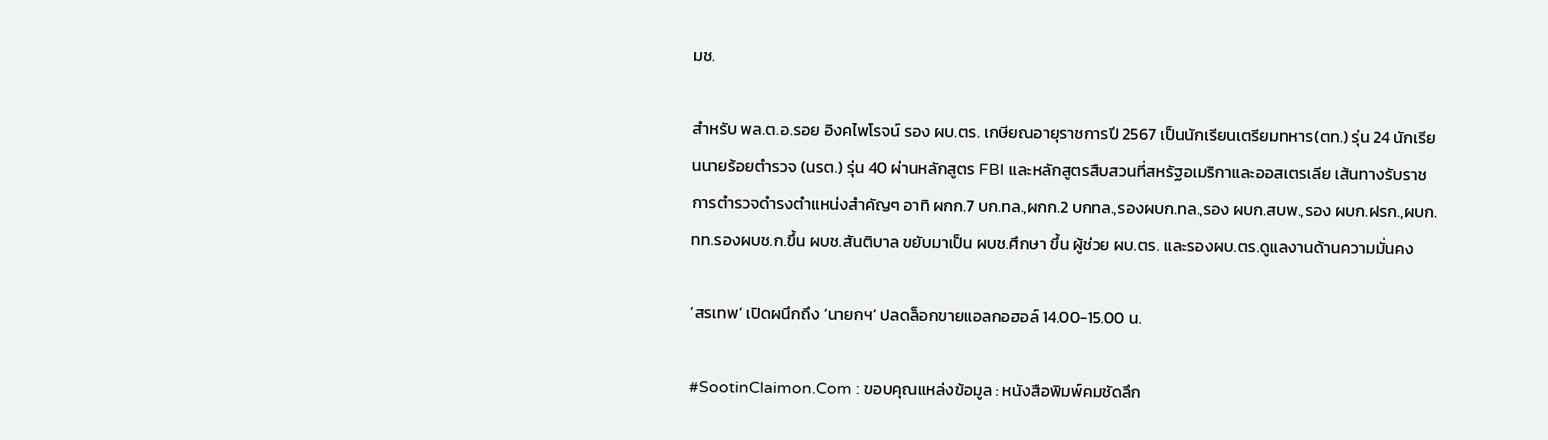มช.

สำหรับ พล.ต.อ.รอย อิงคไพโรจน์ รอง ผบ.ตร. เกษียณอายุราชการปี 2567 เป็นนักเรียนเตรียมทหาร(ตท.) รุ่น 24 นักเรียนนายร้อยตำรวจ (นรต.) รุ่น 40 ผ่านหลักสูตร FBI และหลักสูตรสืบสวนที่สหรัฐอเมริกาและออสเตรเลีย เส้นทางรับราชการตำรวจดำรงตำแหน่งสำคัญๆ อาทิ ผกก.7 บก.ทล.,ผกก.2 บกทล.,รองผบก.ทล.,รอง ผบก.สบพ.,รอง ผบก.ฝรก.,ผบก.ทท.รองผบช.ก.ขึ้น ผบช.สันติบาล ขยับมาเป็น ผบช.ศึกษา ขึ้น ผู้ช่วย ผบ.ตร. และรองผบ.ตร.ดูแลงานด้านความมั่นคง

‘สรเทพ’ เปิดผนึกถึง ‘นายกฯ’ ปลดล็อกขายแอลกอฮอล์ 14.00-15.00 น.

#SootinClaimon.Com : ขอบคุณแหล่งข้อมูล : หนังสือพิมพ์คมชัดลึก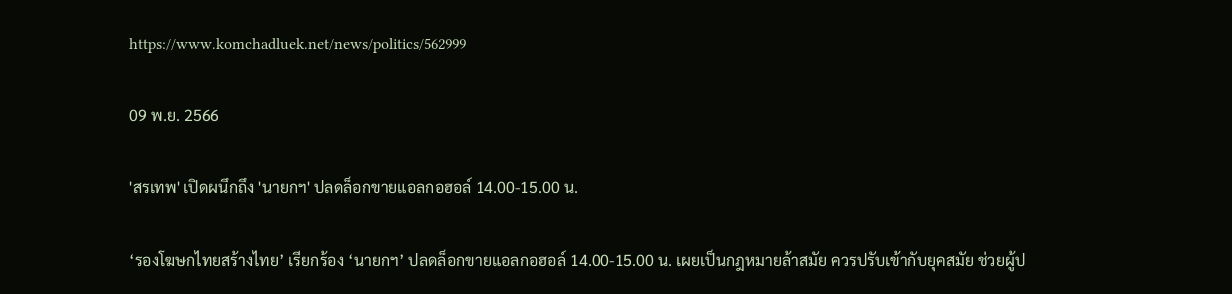https://www.komchadluek.net/news/politics/562999

09 พ.ย. 2566

'สรเทพ' เปิดผนึกถึง 'นายกฯ' ปลดล็อกขายแอลกอฮอล์ 14.00-15.00 น.

‘รองโฆษกไทยสร้างไทย’ เรียกร้อง ‘นายกฯ’ ปลดล็อกขายแอลกอฮอล์ 14.00-15.00 น. เผยเป็นกฎหมายล้าสมัย ควรปรับเข้ากับยุคสมัย ช่วยผู้ป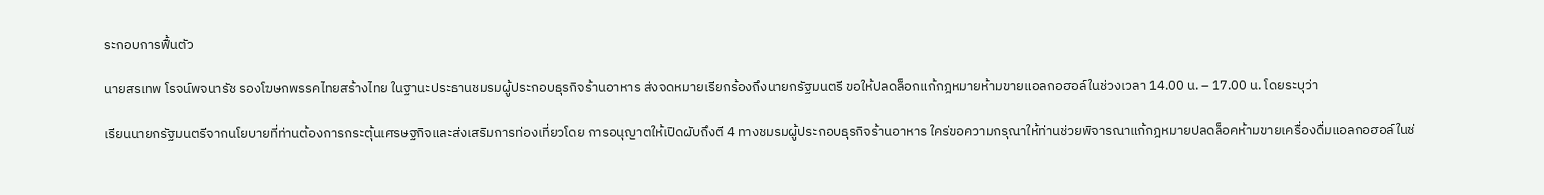ระกอบการฟื้นตัว

นายสรเทพ โรจน์พจนารัช รองโฆษกพรรคไทยสร้างไทย ในฐานะประธานชมรมผู้ประกอบธุรกิจร้านอาหาร ส่งจดหมายเรียกร้องถึงนายกรัฐมนตรี ขอให้ปลดล็อกแก้กฎหมายห้ามขายแอลกอฮอล์ในช่วงเวลา 14.00 น. – 17.00 น. โดยระบุว่า

เรียนนายกรัฐมนตรีจากนโยบายที่ท่านต้องการกระตุ้นเศรษฐกิจและส่งเสริมการท่องเที่ยวโดย การอนุญาตให้เปิดผับถึงตี 4 ทางชมรมผู้ประกอบธุรกิจร้านอาหาร ใคร่ขอความกรุณาให้ท่านช่วยพิจารณาแก้กฎหมายปลดล็อคห้ามขายเครื่องดื่มแอลกอฮอล์ในช่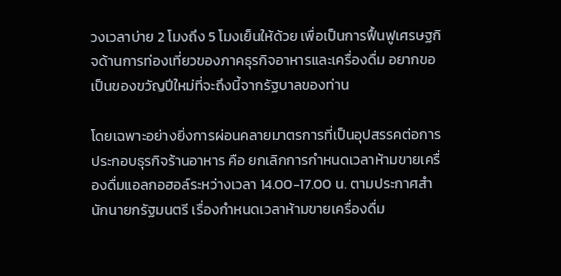วงเวลาบ่าย 2 โมงถึง 5 โมงเย็นให้ด้วย เพื่อเป็นการฟื้นฟูเศรษฐกิจด้านการท่องเที่ยวของภาคธุรกิจอาหารและเครื่องดื่ม อยากขอเป็นของขวัญปีใหม่ที่จะถึงนี้จากรัฐบาลของท่าน

โดยเฉพาะอย่างยิ่งการผ่อนคลายมาตรการที่เป็นอุปสรรคต่อการประกอบธุรกิจร้านอาหาร คือ ยกเลิกการกำหนดเวลาห้ามขายเครื่องดื่มแอลกอฮอล์ระหว่างเวลา 14.00-17.00 น. ตามประกาศสำนักนายกรัฐมนตรี เรื่องกำหนดเวลาห้ามขายเครื่องดื่ม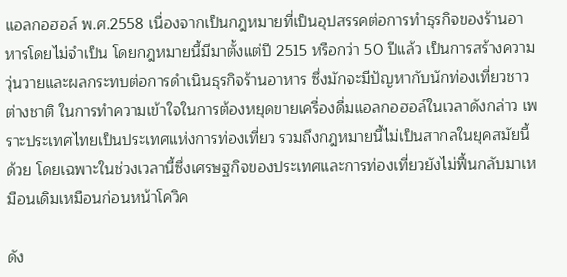แอลกอฮอล์ พ.ศ.2558 เนื่องจากเป็นกฎหมายที่เป็นอุปสรรคต่อการทำธุรกิจของร้านอาหารโดยไม่จำเป็น โดยกฎหมายนี้มีมาตั้งแต่ปี 2515 หรือกว่า 50 ปีแล้ว เป็นการสร้างความวุ่นวายและผลกระทบต่อการดำเนินธุรกิจร้านอาหาร ซึ่งมักจะมีปัญหากับนักท่องเที่ยวชาวต่างชาติ ในการทำความเข้าใจในการต้องหยุดขายเครื่องดื่มแอลกอฮอล์ในเวลาดังกล่าว เพราะประเทศไทยเป็นประเทศแห่งการท่องเที่ยว รวมถึงกฎหมายนี้ไม่เป็นสากลในยุคสมัยนี้ด้วย โดยเฉพาะในช่วงเวลานี้ซึ่งเศรษฐกิจของประเทศและการท่องเที่ยวยังไม่ฟื้นกลับมาเหมือนเดิมเหมือนก่อนหน้าโควิค

ดัง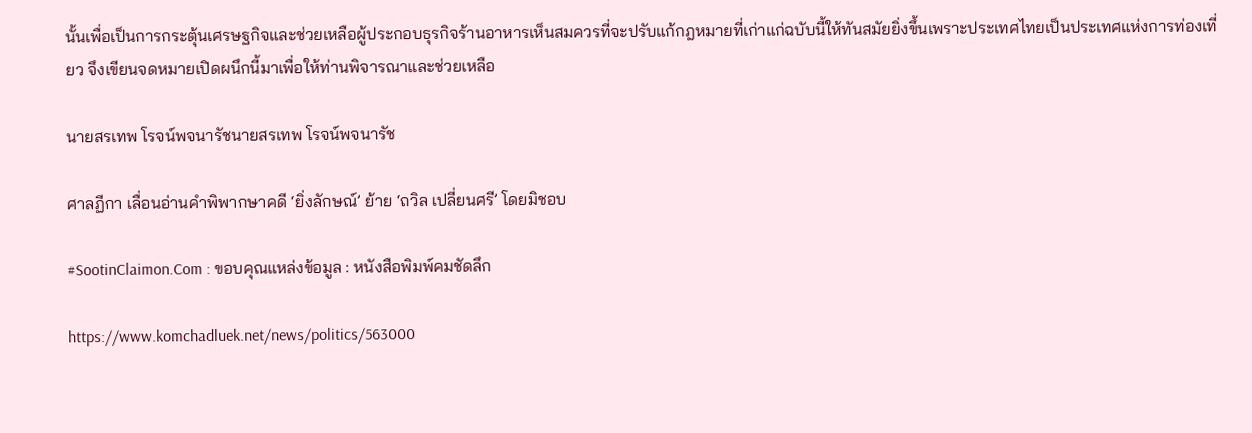นั้นเพื่อเป็นการกระตุ้นเศรษฐกิจและช่วยเหลือผู้ประกอบธุรกิจร้านอาหารเห็นสมควรที่จะปรับแก้กฎหมายที่เก่าแก่ฉบับนี้ให้ทันสมัยยิ่งขึ้นเพราะประเทศไทยเป็นประเทศแห่งการท่องเที่ยว จึงเขียนจดหมายเปิดผนึกนี้มาเพื่อให้ท่านพิจารณาและช่วยเหลือ

นายสรเทพ โรจน์พจนารัชนายสรเทพ โรจน์พจนารัช

ศาลฏีกา เลื่อนอ่านคำพิพากษาคดี ‘ยิ่งลักษณ์’ ย้าย ‘ถวิล เปลี่ยนศรี’ โดยมิชอบ

#SootinClaimon.Com : ขอบคุณแหล่งข้อมูล : หนังสือพิมพ์คมชัดลึก

https://www.komchadluek.net/news/politics/563000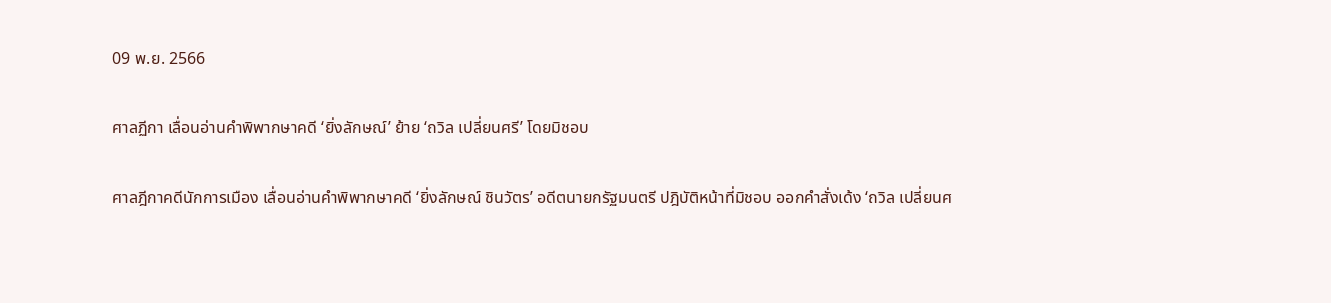09 พ.ย. 2566

ศาลฏีกา เลื่อนอ่านคำพิพากษาคดี ‘ยิ่งลักษณ์’ ย้าย ‘ถวิล เปลี่ยนศรี’ โดยมิชอบ

ศาลฎีกาคดีนักการเมือง เลื่อนอ่านคำพิพากษาคดี ‘ยิ่งลักษณ์ ชินวัตร’ อดีตนายกรัฐมนตรี ปฎิบัติหน้าที่มิชอบ ออกคำสั่งเด้ง ‘ถวิล เปลี่ยนศ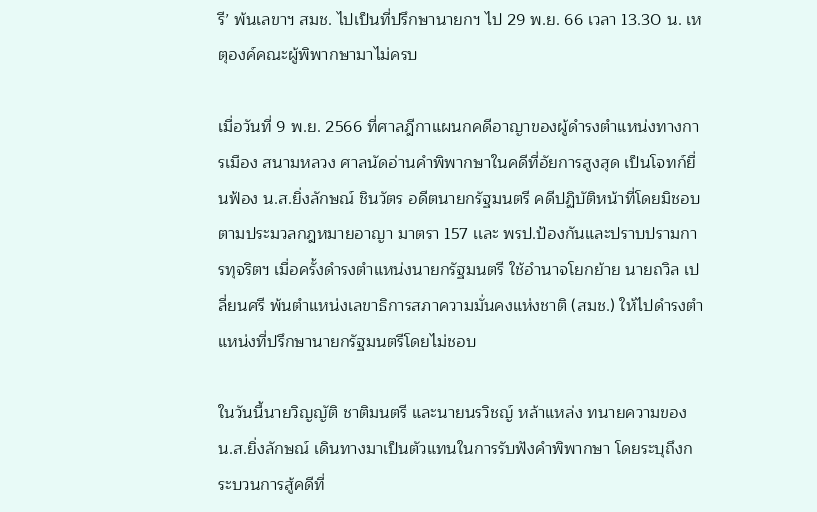รี’ พ้นเลขาฯ สมช. ไปเป็นที่ปรึกษานายกฯ ไป 29 พ.ย. 66 เวลา 13.30 น. เหตุองค์คณะผู้พิพากษามาไม่ครบ

เมื่อวันที่ 9 พ.ย. 2566 ที่ศาลฎีกาแผนกคดีอาญาของผู้ดำรงตำแหน่งทางการเมือง สนามหลวง ศาลนัดอ่านคำพิพากษาในคดีที่อัยการสูงสุด เป็นโจทก์ยื่นฟ้อง น.ส.ยิ่งลักษณ์ ชินวัตร อดีตนายกรัฐมนตรี คดีปฏิบัติหน้าที่โดยมิชอบตามประมวลกฎหมายอาญา มาตรา 157 เเละ พรป.ป้องกันและปราบปรามการทุจริตฯ เมื่อครั้งดำรงตำแหน่งนายกรัฐมนตรี ใช้อำนาจโยกย้าย นายถวิล เปลี่ยนศรี พ้นตำแหน่งเลขาธิการสภาความมั่นคงแห่งชาติ (สมช.) ให้ไปดำรงตำแหน่งที่ปรึกษานายกรัฐมนตรีโดยไม่ชอบ

ในวันนี้นายวิญญัติ ชาติมนตรี และนายนรวิชญ์ หล้าแหล่ง ทนายความของ น.ส.ยิ่งลักษณ์ เดินทางมาเป็นตัวแทนในการรับฟังคำพิพากษา โดยระบุถึงกระบวนการสู้คดีที่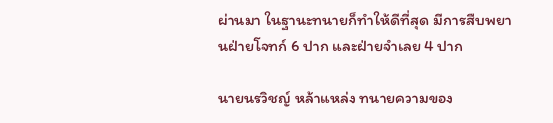ผ่านมา ในฐานะทนายก็ทำให้ดีที่สุด มีการสืบพยานฝ่ายโจทก์ 6 ปาก และฝ่ายจำเลย 4 ปาก

นายนรวิชญ์ หล้าแหล่ง ทนายความของ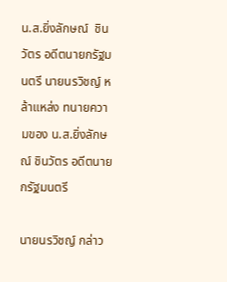น.ส.ยิ่งลักษณ์  ชินวัตร อดีตนายกรัฐมนตรี นายนรวิชญ์ หล้าแหล่ง ทนายความของ น.ส.ยิ่งลักษณ์ ชินวัตร อดีตนายกรัฐมนตรี

นายนรวิชญ์ กล่าว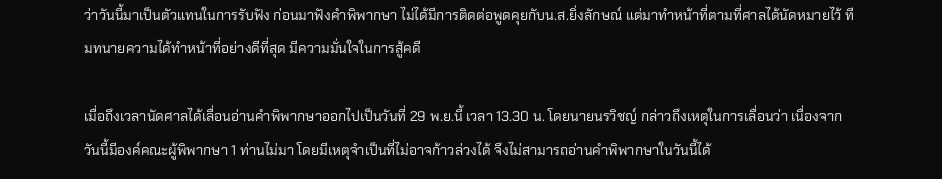ว่าวันนี้มาเป็นตัวแทนในการรับฟัง ก่อนมาฟังคำพิพากษา ไม่ได้มีการติดต่อพูดคุยกับน.ส.ยิ่งลักษณ์ แต่มาทำหน้าที่ตามที่ศาลได้นัดหมายไว้ ทีมทนายความได้ทำหน้าที่อย่างดีที่สุด มีความมั่นใจในการสู้คดี

เมื่อถึงเวลานัดศาลได้เลื่อนอ่านคำพิพากษาออกไปเป็นวันที่ 29 พ.ย.นี้ เวลา 13.30 น. โดยนายนรวิชญ์ กล่าวถึงเหตุในการเลื่อนว่า เนื่องจากวันนี้มีองค์คณะผู้พิพากษา 1 ท่านไม่มา โดยมีเหตุจำเป็นที่ไม่อาจก้าวล่วงได้ จึงไม่สามารถอ่านคำพิพากษาในวันนี้ได้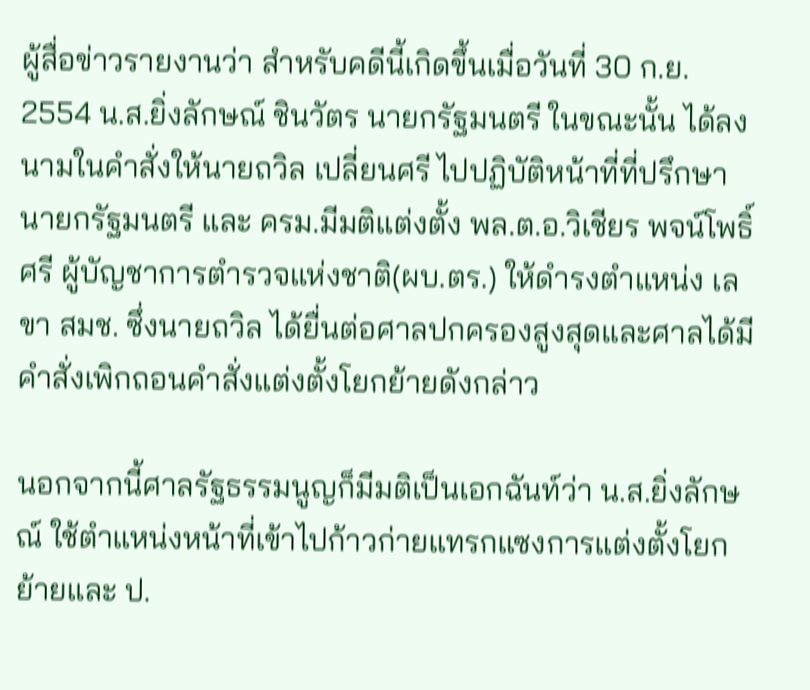ผู้สื่อข่าวรายงานว่า สำหรับคดีนี้เกิดขึ้นเมื่อวันที่ 30 ก.ย. 2554 น.ส.ยิ่งลักษณ์ ชินวัตร นายกรัฐมนตรี ในขณะนั้น ได้ลงนามในคำสั่งให้นายถวิล เปลี่ยนศรี ไปปฏิบัติหน้าที่ที่ปรึกษานายกรัฐมนตรี และ ครม.มีมติแต่งตั้ง พล.ต.อ.วิเชียร พจน์โพธิ์ศรี ผู้บัญชาการตำรวจแห่งชาติ(ผบ.ตร.) ให้ดำรงตำแหน่ง เลขา สมช. ซึ่งนายถวิล ได้ยื่นต่อศาลปกครองสูงสุดและศาลได้มีคำสั่งเพิกถอนคำสั่งแต่งตั้งโยกย้ายดังกล่าว

นอกจากนี้ศาลรัฐธรรมนูญก็มีมติเป็นเอกฉันท์ว่า น.ส.ยิ่งลักษณ์ ใช้ตำแหน่งหน้าที่เข้าไปก้าวก่ายแทรกแซงการแต่งตั้งโยกย้ายและ ป.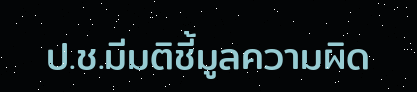ป.ช.มีมติชี้มูลความผิด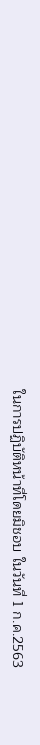ในการปฏิบัติหน้าที่โดยมิชอบ ในวันที่ 1 ก.ค.2563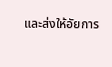และส่งให้อัยการ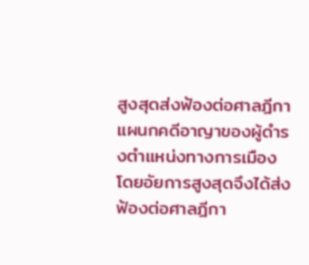สูงสุดส่งฟ้องต่อศาลฎีกาแผนกคดีอาญาของผู้ดำรงตำแหน่งทางการเมือง โดยอัยการสูงสุดจึงได้ส่งฟ้องต่อศาลฎีกา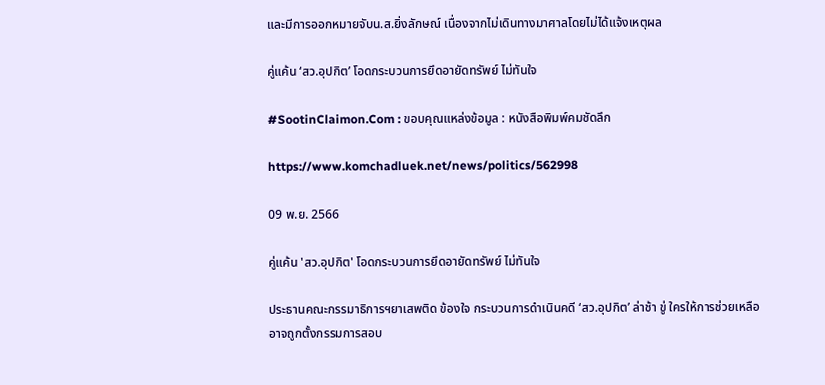และมีการออกหมายจับน.ส.ยิ่งลักษณ์ เนื่องจากไม่เดินทางมาศาลโดยไม่ได้แจ้งเหตุผล

คู่แค้น ‘สว.อุปกิต’ โอดกระบวนการยึดอายัดทรัพย์ ไม่ทันใจ

#SootinClaimon.Com : ขอบคุณแหล่งข้อมูล : หนังสือพิมพ์คมชัดลึก

https://www.komchadluek.net/news/politics/562998

09 พ.ย. 2566

คู่แค้น 'สว.อุปกิต' โอดกระบวนการยึดอายัดทรัพย์ ไม่ทันใจ

ประธานคณะกรรมาธิการฯยาเสพติด ข้องใจ กระบวนการดำเนินคดี ‘สว.อุปกิต’ ล่าช้า ขู่ ใครให้การช่วยเหลือ อาจถูกตั้งกรรมการสอบ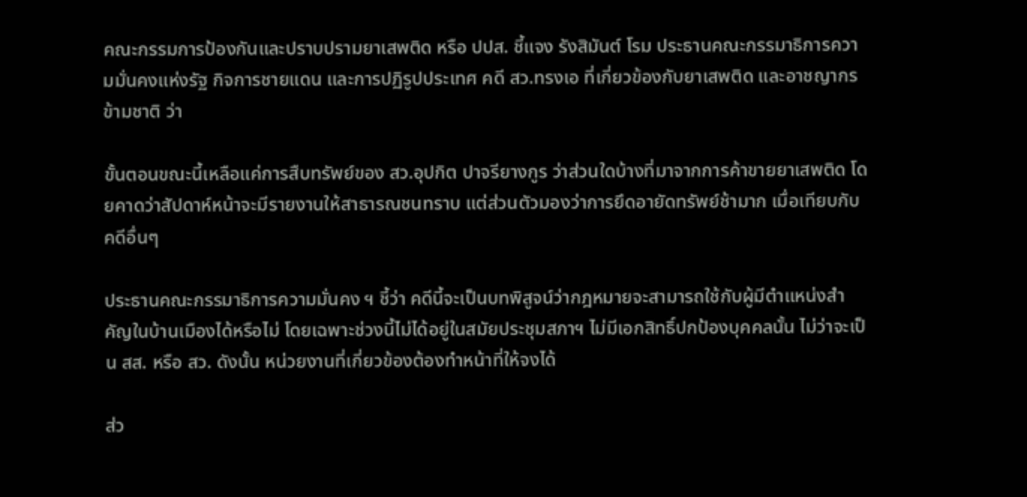คณะกรรมการป้องกันและปราบปรามยาเสพติด หรือ ปปส. ชี้แจง รังสิมันต์ โรม ประธานคณะกรรมาธิการความมั่นคงแห่งรัฐ กิจการชายแดน และการปฏิรูปประเทศ คดี สว.ทรงเอ ที่เกี่ยวข้องกับยาเสพติด และอาชญากรข้ามชาติ ว่า

ขั้นตอนขณะนี้เหลือแค่การสืบทรัพย์ของ สว.อุปกิต ปาจรียางกูร ว่าส่วนใดบ้างที่มาจากการค้าขายยาเสพติด โดยคาดว่าสัปดาห์หน้าจะมีรายงานให้สาธารณชนทราบ แต่ส่วนตัวมองว่าการยึดอายัดทรัพย์ช้ามาก เมื่อเทียบกับคดีอื่นๆ

ประธานคณะกรรมาธิการความมั่นคง ฯ ชี้ว่า คดีนี้จะเป็นบทพิสูจน์ว่ากฎหมายจะสามารถใช้กับผู้มีตำแหน่งสำคัญในบ้านเมืองได้หรือไม่ โดยเฉพาะช่วงนี้ไม่ได้อยู่ในสมัยประชุมสภาฯ ไม่มีเอกสิทธิ์ปกป้องบุคคลนั้น ไม่ว่าจะเป็น สส. หรือ สว. ดังนั้น หน่วยงานที่เกี่ยวข้องต้องทำหน้าที่ให้จงได้

ส่ว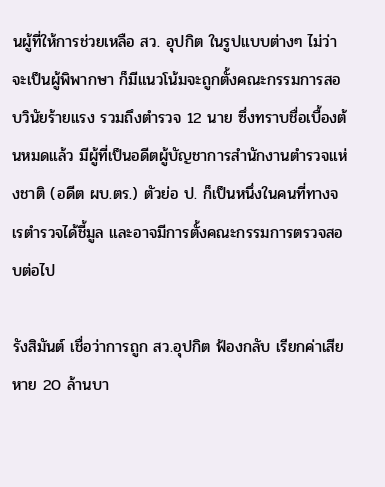นผู้ที่ให้การช่วยเหลือ สว. อุปกิต ในรูปแบบต่างๆ ไม่ว่าจะเป็นผู้พิพากษา ก็มีแนวโน้มจะถูกตั้งคณะกรรมการสอบวินัยร้ายแรง รวมถึงตำรวจ 12 นาย ซึ่งทราบชื่อเบื้องต้นหมดแล้ว มีผู้ที่เป็นอดีตผู้บัญชาการสำนักงานตำรวจแห่งชาติ (อดีต ผบ.ตร.) ตัวย่อ ป. ก็เป็นหนึ่งในคนที่ทางจเรตำรวจได้ชี้มูล และอาจมีการตั้งคณะกรรมการตรวจสอบต่อไป

รังสิมันต์ เชื่อว่าการถูก สว.อุปกิต ฟ้องกลับ เรียกค่าเสียหาย 20 ล้านบา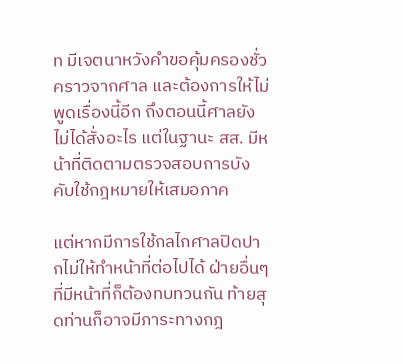ท มีเจตนาหวังคำขอคุ้มครองชั่วคราวจากศาล และต้องการให้ไม่พูดเรื่องนี้อีก ถึงตอนนี้ศาลยังไม่ได้สั่งอะไร แต่ในฐานะ สส. มีหน้าที่ติดตามตรวจสอบการบังคับใช้กฎหมายให้เสมอภาค

แต่หากมีการใช้กลไกศาลปิดปากไม่ให้ทำหน้าที่ต่อไปได้ ฝ่ายอื่นๆ ที่มีหน้าที่ก็ต้องทบทวนกัน ท้ายสุดท่านก็อาจมีภาระทางกฎ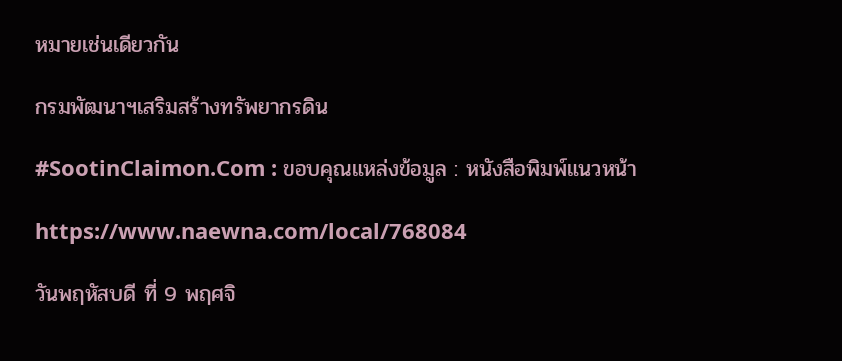หมายเช่นเดียวกัน

กรมพัฒนาฯเสริมสร้างทรัพยากรดิน

#SootinClaimon.Com : ขอบคุณแหล่งข้อมูล : หนังสือพิมพ์แนวหน้า

https://www.naewna.com/local/768084

วันพฤหัสบดี ที่ 9 พฤศจิ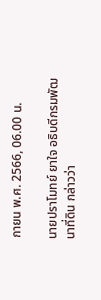กายน พ.ศ. 2566, 06.00 น.

นายปราโมทย์ ยาใจ อธิบดีกรมพัฒนาที่ดิน กล่าวว่า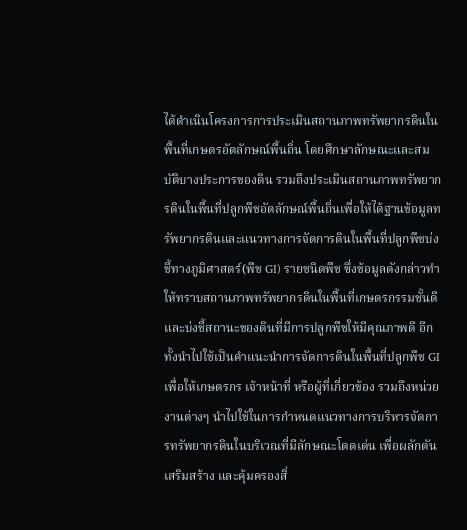ได้ดำเนินโครงการการประเมินสถานภาพทรัพยากรดินในพื้นที่เกษตรอัตลักษณ์พื้นถิ่น โดยศึกษาลักษณะและสมบัติบางประการของดิน รวมถึงประเมินสถานภาพทรัพยากรดินในพื้นที่ปลูกพืชอัตลักษณ์พื้นถิ่นเพื่อให้ได้ฐานข้อมูลทรัพยากรดินและแนวทางการจัดการดินในพื้นที่ปลูกพืชบ่งชี้ทางภูมิศาสตร์(พืช GI) รายชนิดพืช ซึ่งข้อมูลดังกล่าวทำให้ทราบสถานภาพทรัพยากรดินในพื้นที่เกษตรกรรมชั้นดีและบ่งชี้สถานะของดินที่มีการปลูกพืชให้มีคุณภาพดี อีกทั้งนำไปใช้เป็นคำแนะนำการจัดการดินในพื้นที่ปลูกพืช GI เพื่อให้เกษตรกร เจ้าหน้าที่ หรือผู้ที่เกี่ยวข้อง รวมถึงหน่วยงานต่างๆ นำไปใช้ในการกำหนดแนวทางการบริหารจัดการทรัพยากรดินในบริเวณที่มีลักษณะโดดเด่น เพื่อผลักดัน เสริมสร้าง และคุ้มครองสิ่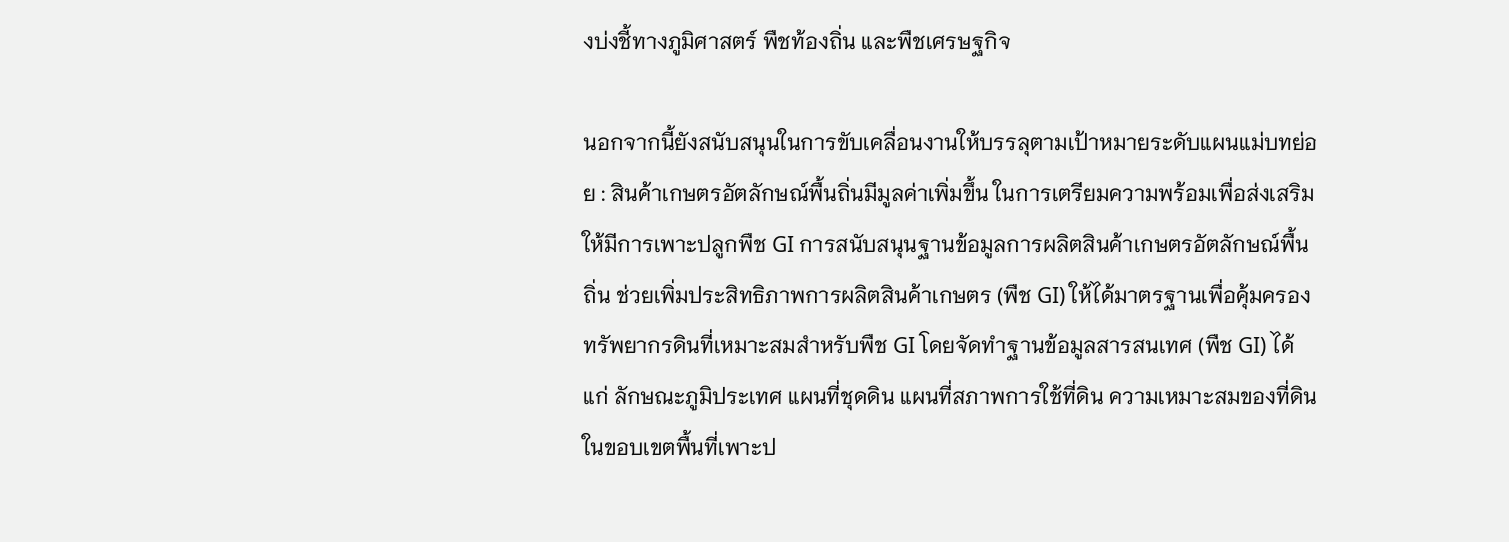งบ่งชี้ทางภูมิศาสตร์ พืชท้องถิ่น และพืชเศรษฐกิจ

นอกจากนี้ยังสนับสนุนในการขับเคลื่อนงานให้บรรลุตามเป้าหมายระดับแผนแม่บทย่อย : สินค้าเกษตรอัตลักษณ์พื้นถิ่นมีมูลค่าเพิ่มขึ้น ในการเตรียมความพร้อมเพื่อส่งเสริมให้มีการเพาะปลูกพืช GI การสนับสนุนฐานข้อมูลการผลิตสินค้าเกษตรอัตลักษณ์พื้นถิ่น ช่วยเพิ่มประสิทธิภาพการผลิตสินค้าเกษตร (พืช GI) ให้ได้มาตรฐานเพื่อคุ้มครองทรัพยากรดินที่เหมาะสมสำหรับพืช GI โดยจัดทำฐานข้อมูลสารสนเทศ (พืช GI) ได้แก่ ลักษณะภูมิประเทศ แผนที่ชุดดิน แผนที่สภาพการใช้ที่ดิน ความเหมาะสมของที่ดิน ในขอบเขตพื้นที่เพาะป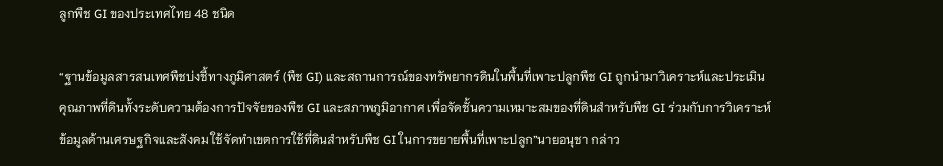ลูกพืช GI ของประเทศไทย 48 ชนิด

“ฐานข้อมูลสารสนเทศพืชบ่งชี้ทางภูมิศาสตร์ (พืช GI) และสถานการณ์ของทรัพยากรดินในพื้นที่เพาะปลูกพืช GI ถูกนำมาวิเคราะห์และประเมินคุณภาพที่ดินทั้งระดับความต้องการปัจจัยของพืช GI และสภาพภูมิอากาศ เพื่อจัดชั้นความเหมาะสมของที่ดินสำหรับพืช GI ร่วมกับการวิเคราะห์ข้อมูลด้านเศรษฐกิจและสังคม ใช้จัดทำเขตการใช้ที่ดินสำหรับพืช GI ในการขยายพื้นที่เพาะปลูก”นายอนุชา กล่าว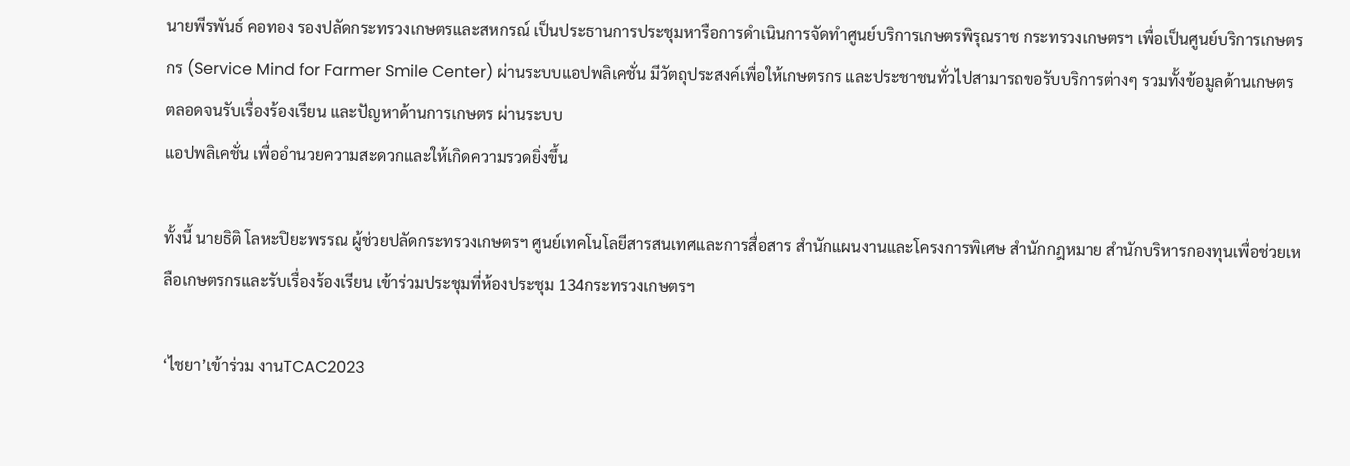นายพีรพันธ์ คอทอง รองปลัดกระทรวงเกษตรและสหกรณ์ เป็นประธานการประชุมหารือการดำเนินการจัดทำศูนย์บริการเกษตรพิรุณราช กระทรวงเกษตรฯ เพื่อเป็นศูนย์บริการเกษตรกร (Service Mind for Farmer Smile Center) ผ่านระบบแอปพลิเคชั่น มีวัตถุประสงค์เพื่อให้เกษตรกร และประชาชนทั่วไปสามารถขอรับบริการต่างๆ รวมทั้งข้อมูลด้านเกษตร ตลอดจนรับเรื่องร้องเรียน และปัญหาด้านการเกษตร ผ่านระบบ
แอปพลิเคชั่น เพื่ออำนวยความสะดวกและให้เกิดความรวดยิ่งขึ้น

ทั้งนี้ นายธิติ โลหะปิยะพรรณ ผู้ช่วยปลัดกระทรวงเกษตรฯ ศูนย์เทคโนโลยีสารสนเทศและการสื่อสาร สำนักแผนงานและโครงการพิเศษ สำนักกฎหมาย สำนักบริหารกองทุนเพื่อช่วยเหลือเกษตรกรและรับเรื่องร้องเรียน เข้าร่วมประชุมที่ห้องประชุม 134กระทรวงเกษตรฯ

‘ไชยา’เข้าร่วม งานTCAC2023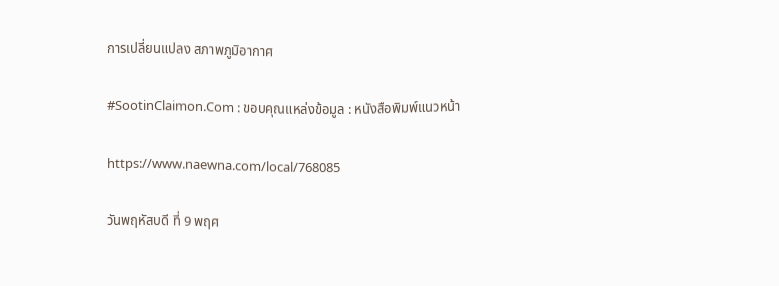การเปลี่ยนแปลง สภาพภูมิอากาศ

#SootinClaimon.Com : ขอบคุณแหล่งข้อมูล : หนังสือพิมพ์แนวหน้า

https://www.naewna.com/local/768085

วันพฤหัสบดี ที่ 9 พฤศ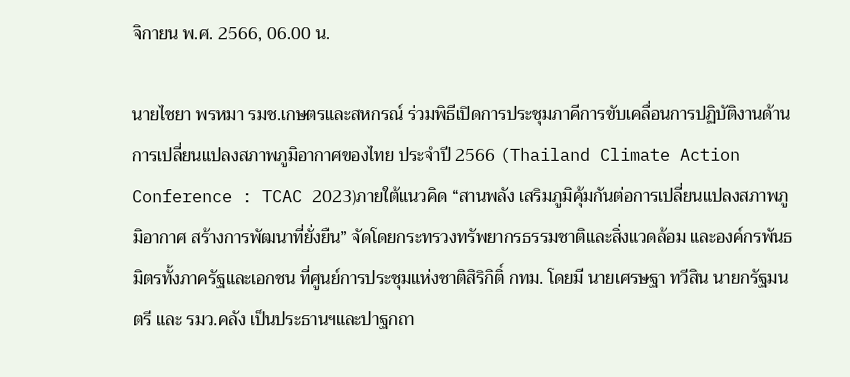จิกายน พ.ศ. 2566, 06.00 น.

นายไชยา พรหมา รมช.เกษตรและสหกรณ์ ร่วมพิธีเปิดการประชุมภาคีการขับเคลื่อนการปฏิบัติงานด้านการเปลี่ยนแปลงสภาพภูมิอากาศของไทย ประจำปี 2566 (Thailand Climate Action Conference : TCAC 2023)ภายใต้แนวคิด “สานพลัง เสริมภูมิคุ้มกันต่อการเปลี่ยนแปลงสภาพภูมิอากาศ สร้างการพัฒนาที่ยั่งยืน” จัดโดยกระทรวงทรัพยากรธรรมชาติและสิ่งแวดล้อม และองค์กรพันธมิตรทั้งภาครัฐและเอกชน ที่ศูนย์การประชุมแห่งชาติสิริกิติ์ กทม. โดยมี นายเศรษฐา ทวีสิน นายกรัฐมนตรี และ รมว.คลัง เป็นประธานฯและปาฐกถา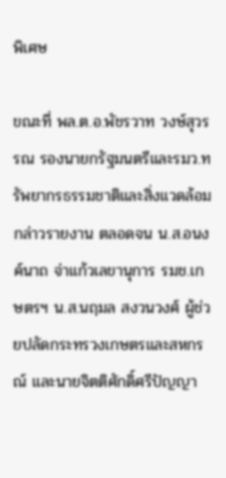พิเศษ

ขณะที่ พล.ต.อ.พัชรวาท วงษ์สุวรรณ รองนายกรัฐมนตรีและรมว.ทรัพยากรธรรมชาติและสิ่งแวดล้อม กล่าวรายงาน ตลอดจน น.ส.อนงค์นาถ จ่าแก้วเลขานุการ รมช.เกษตรฯ น.ส.นฤมล สงวนวงศ์ ผู้ช่วยปลัดกระทรวงเกษตรและสหกรณ์ และนายจิตติศักดิ์ศรีปัญญา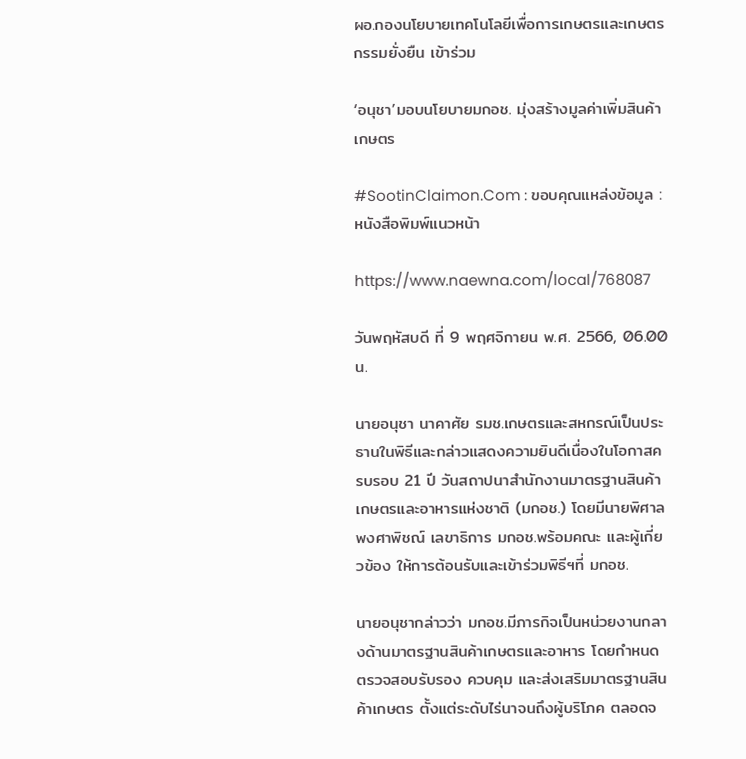ผอ.กองนโยบายเทคโนโลยีเพื่อการเกษตรและเกษตรกรรมยั่งยืน เข้าร่วม

‘อนุชา’มอบนโยบายมกอช. มุ่งสร้างมูลค่าเพิ่มสินค้าเกษตร

#SootinClaimon.Com : ขอบคุณแหล่งข้อมูล : หนังสือพิมพ์แนวหน้า

https://www.naewna.com/local/768087

วันพฤหัสบดี ที่ 9 พฤศจิกายน พ.ศ. 2566, 06.00 น.

นายอนุชา นาคาศัย รมช.เกษตรและสหกรณ์เป็นประธานในพิธีและกล่าวแสดงความยินดีเนื่องในโอกาสครบรอบ 21 ปี วันสถาปนาสำนักงานมาตรฐานสินค้าเกษตรและอาหารแห่งชาติ (มกอช.) โดยมีนายพิศาล พงศาพิชณ์ เลขาธิการ มกอช.พร้อมคณะ และผู้เกี่ยวข้อง ให้การต้อนรับและเข้าร่วมพิธีฯที่ มกอช.

นายอนุชากล่าวว่า มกอช.มีภารกิจเป็นหน่วยงานกลางด้านมาตรฐานสินค้าเกษตรและอาหาร โดยกำหนด ตรวจสอบรับรอง ควบคุม และส่งเสริมมาตรฐานสินค้าเกษตร ตั้งแต่ระดับไร่นาจนถึงผู้บริโภค ตลอดจ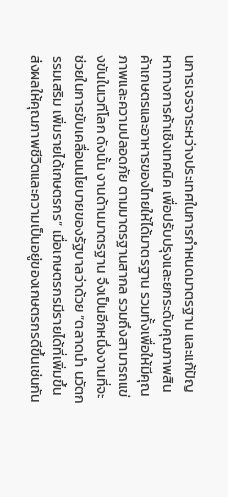นการเจรจาระหว่างประเทศในการกำหนดมาตรฐาน และแก้ปัญหาทางการค้าเชิงเทคนิค เพื่อปรับปรุงและยกระดับคุณภาพสินค้าเกษตรและอาหารของไทยให้ได้มาตรฐาน รวมทั้งเพื่อให้มีคุณภาพและความปลอดภัย ตามมาตรฐานสากล รวมถึงสามารถแข่งขันในเวทีโลก ดังนั้น งานด้านมาตรฐาน จึงเป็นอีกหนึ่งงานที่จะช่วยในการขับเคลื่อนนโยบายของรัฐบาลว่าด้วย “ตลาดนำ นวัตกรรมเสริม เพิ่มรายได้เกษตรกร” เมื่อเกษตรกรมีรายได้ที่เพิ่มขึ้น ส่งผลให้คุณภาพชีวิตและความเป็นอยู่ของเกษตรกรดีขึ้นเช่นกัน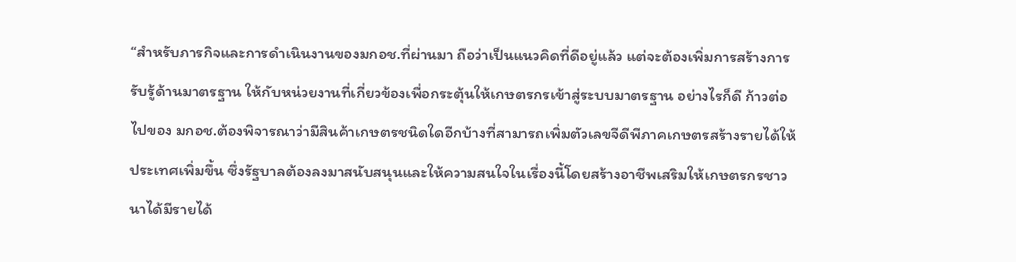“สำหรับภารกิจและการดำเนินงานของมกอช.ที่ผ่านมา ถือว่าเป็นแนวคิดที่ดีอยู่แล้ว แต่จะต้องเพิ่มการสร้างการรับรู้ด้านมาตรฐาน ให้กับหน่วยงานที่เกี่ยวข้องเพื่อกระตุ้นให้เกษตรกรเข้าสู่ระบบมาตรฐาน อย่างไรก็ดี ก้าวต่อไปของ มกอช.ต้องพิจารณาว่ามีสินค้าเกษตรชนิดใดอีกบ้างที่สามารถเพิ่มตัวเลขจีดีพีภาคเกษตรสร้างรายได้ให้ประเทศเพิ่มขึ้น ซึ่งรัฐบาลต้องลงมาสนับสนุนและให้ความสนใจในเรื่องนี้โดยสร้างอาชีพเสริมให้เกษตรกรชาวนาได้มีรายได้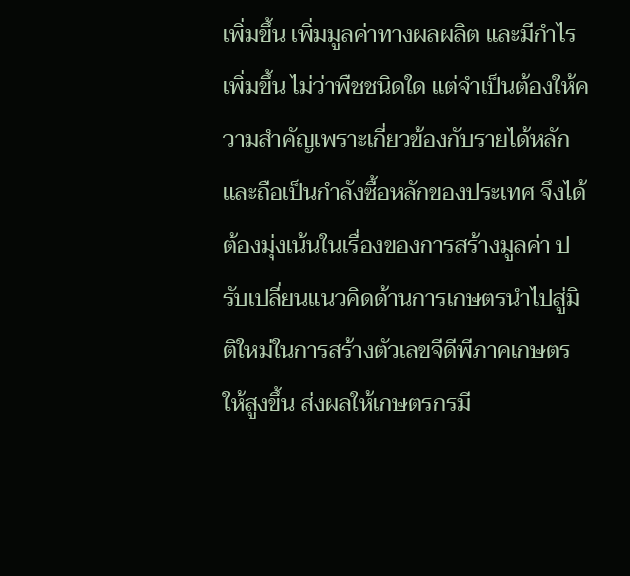เพิ่มขึ้น เพิ่มมูลค่าทางผลผลิต และมีกำไรเพิ่มขึ้น ไม่ว่าพืชชนิดใด แต่จำเป็นต้องให้ความสำคัญเพราะเกี่ยวข้องกับรายได้หลักและถือเป็นกำลังซื้อหลักของประเทศ จึงได้ต้องมุ่งเน้นในเรื่องของการสร้างมูลค่า ปรับเปลี่ยนแนวคิดด้านการเกษตรนำไปสู่มิติใหม่ในการสร้างตัวเลขจีดีพีภาคเกษตรให้สูงขึ้น ส่งผลให้เกษตรกรมี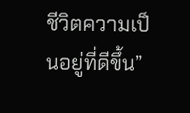ชีวิตความเป็นอยู่ที่ดีขึ้น”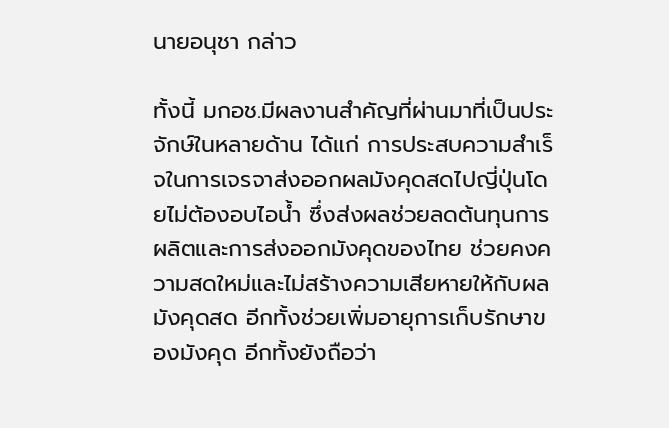นายอนุชา กล่าว

ทั้งนี้ มกอช.มีผลงานสำคัญที่ผ่านมาที่เป็นประจักษ์ในหลายด้าน ได้แก่ การประสบความสำเร็จในการเจรจาส่งออกผลมังคุดสดไปญี่ปุ่นโดยไม่ต้องอบไอน้ำ ซึ่งส่งผลช่วยลดต้นทุนการผลิตและการส่งออกมังคุดของไทย ช่วยคงความสดใหม่และไม่สร้างความเสียหายให้กับผลมังคุดสด อีกทั้งช่วยเพิ่มอายุการเก็บรักษาของมังคุด อีกทั้งยังถือว่า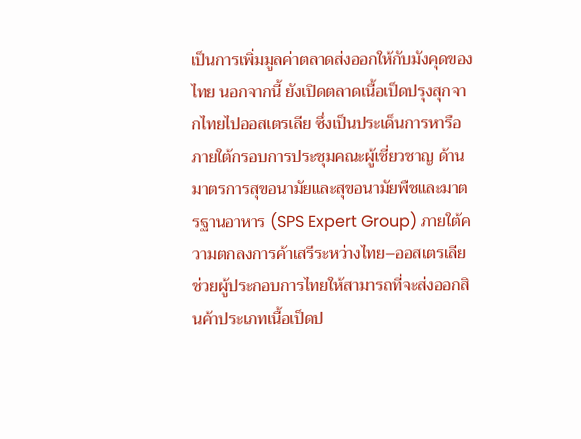เป็นการเพิ่มมูลค่าตลาดส่งออกให้กับมังคุดของไทย นอกจากนี้ ยังเปิดตลาดเนื้อเป็ดปรุงสุกจากไทยไปออสเตรเลีย ซึ่งเป็นประเด็นการหารือภายใต้กรอบการประชุมคณะผู้เชี่ยวชาญ ด้านมาตรการสุขอนามัยและสุขอนามัยพืชและมาตรฐานอาหาร (SPS Expert Group) ภายใต้ความตกลงการค้าเสรีระหว่างไทย–ออสเตรเลีย ช่วยผู้ประกอบการไทยให้สามารถที่จะส่งออกสินค้าประเภทเนื้อเป็ดป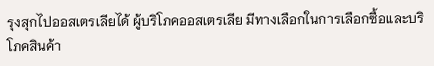รุงสุกไปออสเตรเลียได้ ผู้บริโภคออสเตรเลีย มีทางเลือกในการเลือกซื้อและบริโภคสินค้า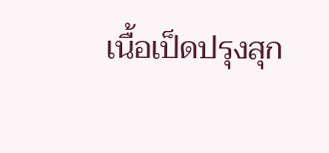เนื้อเป็ดปรุงสุก